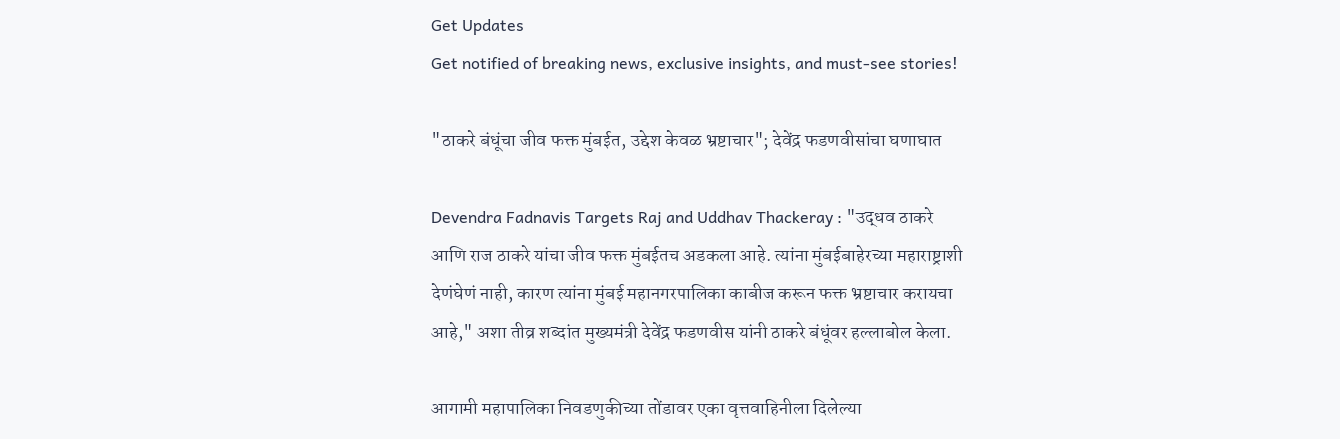Get Updates
Get notified of breaking news, exclusive insights, and must-see stories!

"ठाकरे बंधूंचा जीव फक्त मुंबईत, उद्देश केवळ भ्रष्टाचार"; देवेंद्र फडणवीसांचा घणाघात

Devendra Fadnavis Targets Raj and Uddhav Thackeray : "उद्धव ठाकरे आणि राज ठाकरे यांचा जीव फक्त मुंबईतच अडकला आहे. त्यांना मुंबईबाहेरच्या महाराष्ट्राशी देणंघेणं नाही, कारण त्यांना मुंबई महानगरपालिका काबीज करून फक्त भ्रष्टाचार करायचा आहे," अशा तीव्र शब्दांत मुख्यमंत्री देवेंद्र फडणवीस यांनी ठाकरे बंधूंवर हल्लाबोल केला.

आगामी महापालिका निवडणुकीच्या तोंडावर एका वृत्तवाहिनीला दिलेल्या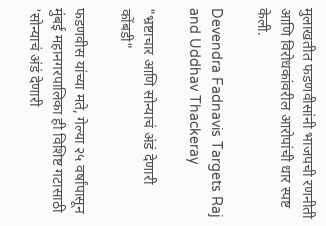मुलाखतीत फडणवीसांनी भाजपची रणनीती आणि विरोधकांवरील आरोपांची धार स्पष्ट केली.

Devendra Fadnavis Targets Raj and Uddhav Thackeray

"भ्रष्टाचार आणि सोन्याचं अंडं देणारी कोंबडी"

फडणवीस यांच्या मते, गेल्या २५ वर्षांपासून मुंबई महानगरपालिका ही विशिष्ट गटासाठी 'सोन्याचं अंडं देणारी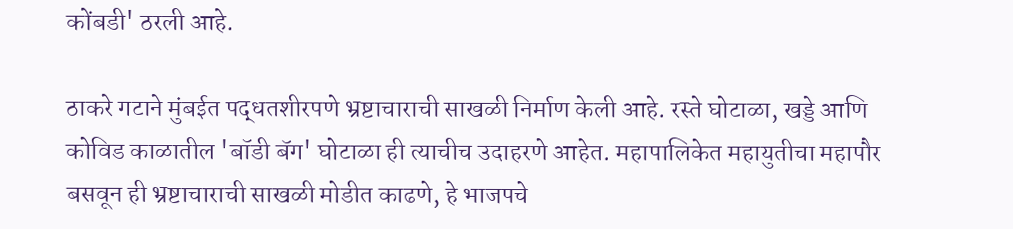कोंबडी' ठरली आहे.

ठाकरे गटाने मुंबईत पद्धतशीरपणे भ्रष्टाचाराची साखळी निर्माण केली आहे. रस्ते घोटाळा, खड्डे आणि कोविड काळातील 'बॉडी बॅग' घोटाळा ही त्याचीच उदाहरणे आहेत. महापालिकेत महायुतीचा महापौर बसवून ही भ्रष्टाचाराची साखळी मोडीत काढणे, हे भाजपचे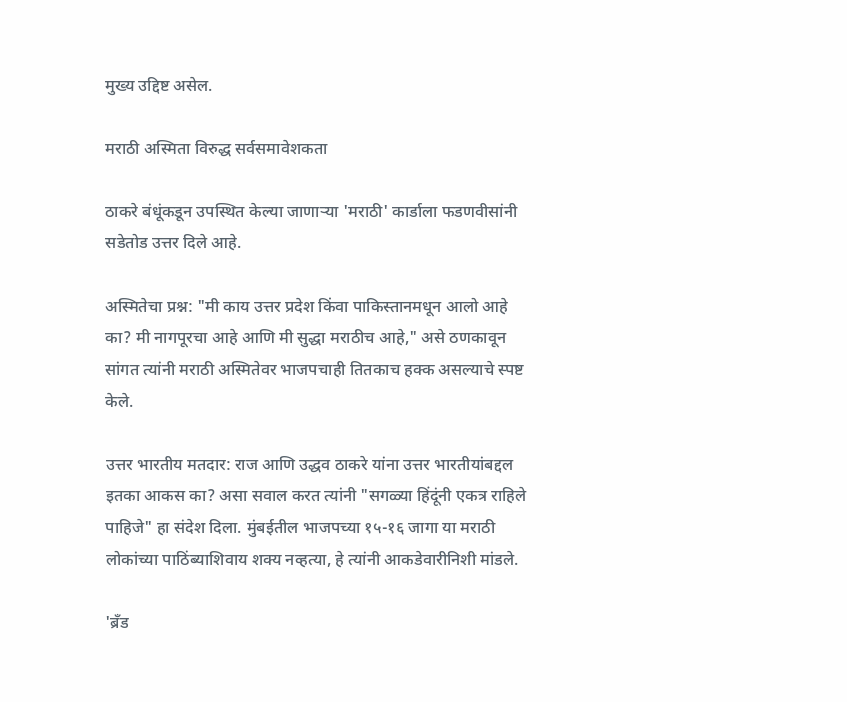मुख्य उद्दिष्ट असेल.

मराठी अस्मिता विरुद्ध सर्वसमावेशकता

ठाकरे बंधूंकडून उपस्थित केल्या जाणाऱ्या 'मराठी' कार्डाला फडणवीसांनी सडेतोड उत्तर दिले आहे.

अस्मितेचा प्रश्न: "मी काय उत्तर प्रदेश किंवा पाकिस्तानमधून आलो आहे का? मी नागपूरचा आहे आणि मी सुद्धा मराठीच आहे," असे ठणकावून सांगत त्यांनी मराठी अस्मितेवर भाजपचाही तितकाच हक्क असल्याचे स्पष्ट केले.

उत्तर भारतीय मतदार: राज आणि उद्धव ठाकरे यांना उत्तर भारतीयांबद्दल इतका आकस का? असा सवाल करत त्यांनी "सगळ्या हिंदूंनी एकत्र राहिले पाहिजे" हा संदेश दिला. मुंबईतील भाजपच्या १५-१६ जागा या मराठी लोकांच्या पाठिंब्याशिवाय शक्य नव्हत्या, हे त्यांनी आकडेवारीनिशी मांडले.

'ब्रँड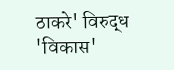ठाकरे' विरुद्ध 'विकास'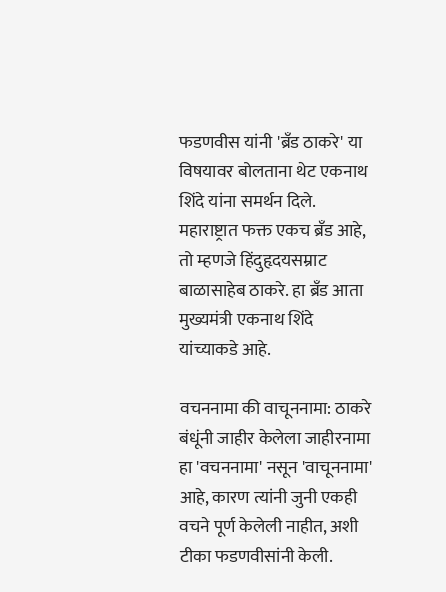फडणवीस यांनी 'ब्रँड ठाकरे' या विषयावर बोलताना थेट एकनाथ शिंदे यांना समर्थन दिले. महाराष्ट्रात फक्त एकच ब्रँड आहे, तो म्हणजे हिंदुहृदयसम्राट बाळासाहेब ठाकरे. हा ब्रँड आता मुख्यमंत्री एकनाथ शिंदे यांच्याकडे आहे.

वचननामा की वाचूननामा: ठाकरे बंधूंनी जाहीर केलेला जाहीरनामा हा 'वचननामा' नसून 'वाचूननामा' आहे, कारण त्यांनी जुनी एकही वचने पूर्ण केलेली नाहीत, अशी टीका फडणवीसांनी केली.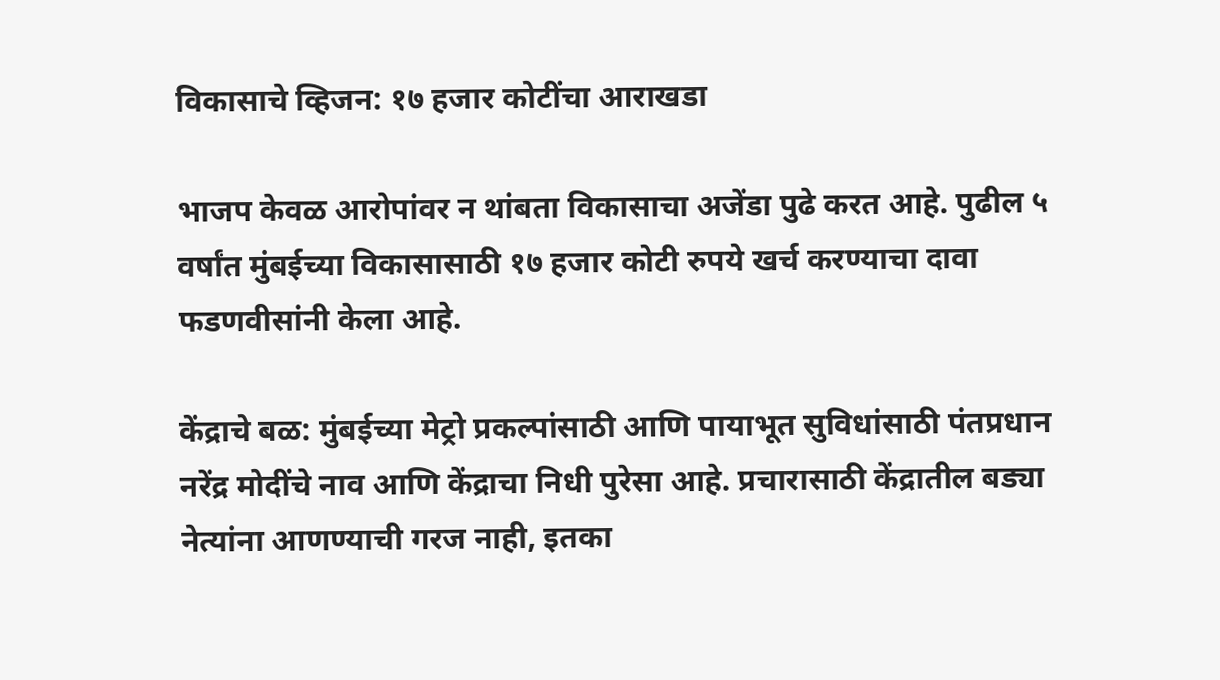विकासाचे व्हिजन: १७ हजार कोटींचा आराखडा

भाजप केवळ आरोपांवर न थांबता विकासाचा अजेंडा पुढे करत आहे. पुढील ५ वर्षांत मुंबईच्या विकासासाठी १७ हजार कोटी रुपये खर्च करण्याचा दावा फडणवीसांनी केला आहे.

केंद्राचे बळ: मुंबईच्या मेट्रो प्रकल्पांसाठी आणि पायाभूत सुविधांसाठी पंतप्रधान नरेंद्र मोदींचे नाव आणि केंद्राचा निधी पुरेसा आहे. प्रचारासाठी केंद्रातील बड्या नेत्यांना आणण्याची गरज नाही, इतका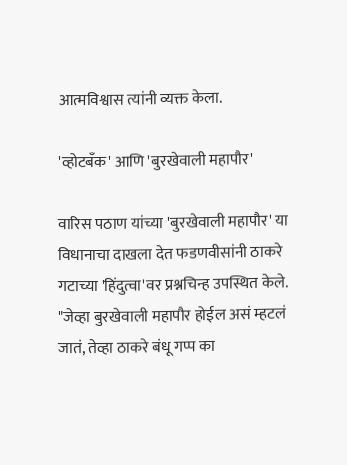आत्मविश्वास त्यांनी व्यक्त केला.

'व्होटबँक' आणि 'बुरखेवाली महापौर'

वारिस पठाण यांच्या 'बुरखेवाली महापौर' या विधानाचा दाखला देत फडणवीसांनी ठाकरे गटाच्या 'हिंदुत्वा'वर प्रश्नचिन्ह उपस्थित केले. "जेव्हा बुरखेवाली महापौर होईल असं म्हटलं जातं, तेव्हा ठाकरे बंधू गप्प का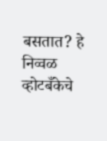बसतात? हे निव्वळ व्होटबँकेचे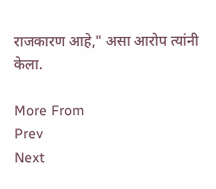राजकारण आहे," असा आरोप त्यांनी केला.

More From
Prev
Next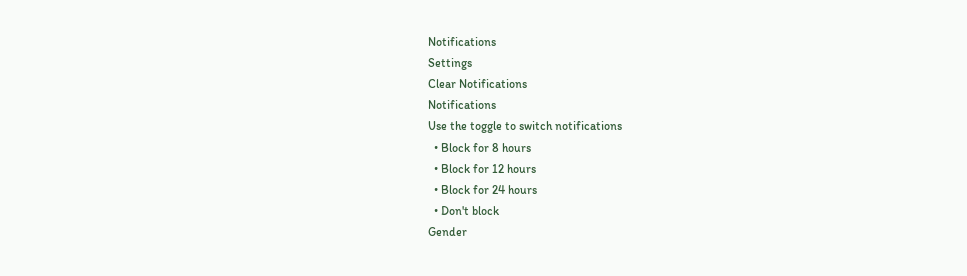Notifications
Settings
Clear Notifications
Notifications
Use the toggle to switch notifications
  • Block for 8 hours
  • Block for 12 hours
  • Block for 24 hours
  • Don't block
Gender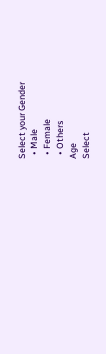Select your Gender
  • Male
  • Female
  • Others
Age
Select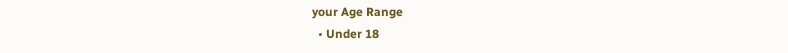your Age Range
  • Under 18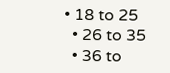• 18 to 25
  • 26 to 35
  • 36 to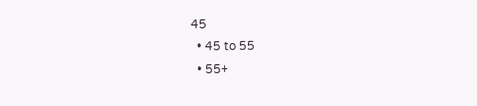45
  • 45 to 55
  • 55+